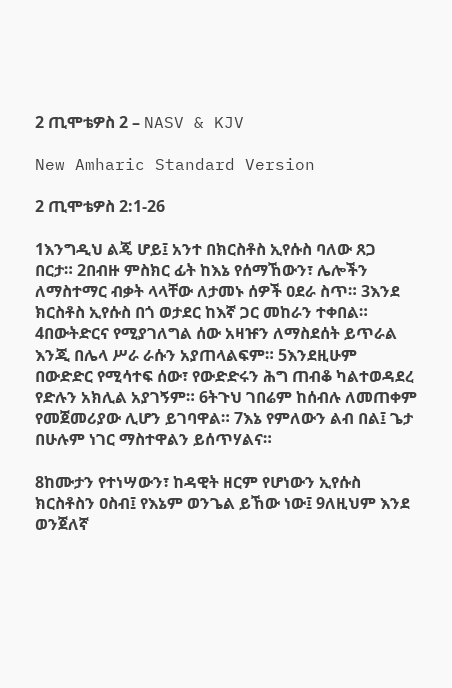2 ጢሞቴዎስ 2 – NASV & KJV

New Amharic Standard Version

2 ጢሞቴዎስ 2:1-26

1እንግዲህ ልጄ ሆይ፤ አንተ በክርስቶስ ኢየሱስ ባለው ጸጋ በርታ። 2በብዙ ምስክር ፊት ከእኔ የሰማኸውን፣ ሌሎችን ለማስተማር ብቃት ላላቸው ለታመኑ ሰዎች ዐደራ ስጥ። 3እንደ ክርስቶስ ኢየሱስ በጎ ወታደር ከእኛ ጋር መከራን ተቀበል። 4በውትድርና የሚያገለግል ሰው አዛዡን ለማስደሰት ይጥራል እንጂ በሌላ ሥራ ራሱን አያጠላልፍም። 5እንደዚሁም በውድድር የሚሳተፍ ሰው፣ የውድድሩን ሕግ ጠብቆ ካልተወዳደረ የድሉን አክሊል አያገኝም። 6ትጉህ ገበሬም ከሰብሉ ለመጠቀም የመጀመሪያው ሊሆን ይገባዋል። 7እኔ የምለውን ልብ በል፤ ጌታ በሁሉም ነገር ማስተዋልን ይሰጥሃልና።

8ከሙታን የተነሣውን፣ ከዳዊት ዘርም የሆነውን ኢየሱስ ክርስቶስን ዐስብ፤ የእኔም ወንጌል ይኸው ነው፤ 9ለዚህም እንደ ወንጀለኛ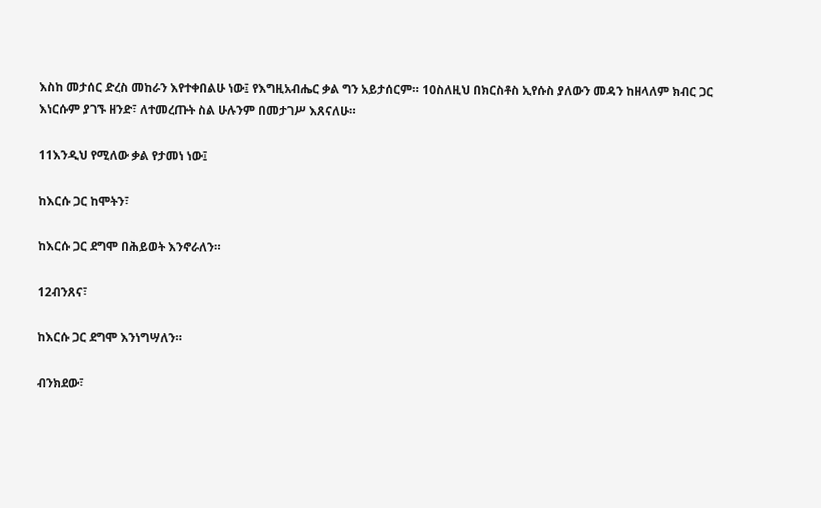እስከ መታሰር ድረስ መከራን እየተቀበልሁ ነው፤ የእግዚአብሔር ቃል ግን አይታሰርም። 10ስለዚህ በክርስቶስ ኢየሱስ ያለውን መዳን ከዘላለም ክብር ጋር እነርሱም ያገኙ ዘንድ፣ ለተመረጡት ስል ሁሉንም በመታገሥ እጸናለሁ።

11እንዲህ የሚለው ቃል የታመነ ነው፤

ከእርሱ ጋር ከሞትን፣

ከእርሱ ጋር ደግሞ በሕይወት እንኖራለን።

12ብንጸና፣

ከእርሱ ጋር ደግሞ እንነግሣለን።

ብንክደው፣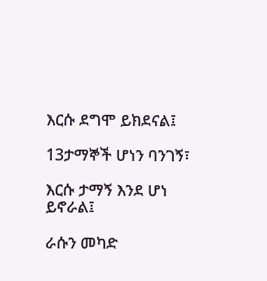እርሱ ደግሞ ይክደናል፤

13ታማኞች ሆነን ባንገኝ፣

እርሱ ታማኝ እንደ ሆነ ይኖራል፤

ራሱን መካድ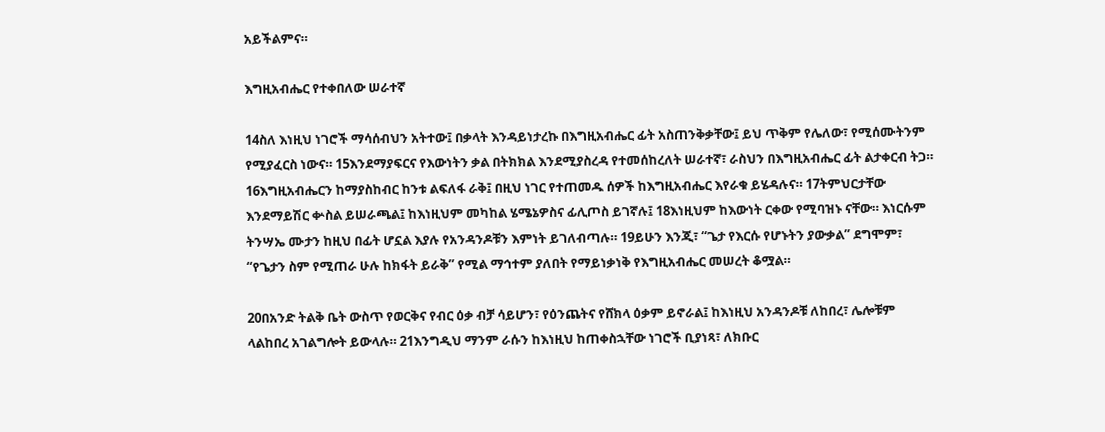አይችልምና።

እግዚአብሔር የተቀበለው ሠራተኛ

14ስለ እነዚህ ነገሮች ማሳሰብህን አትተው፤ በቃላት እንዳይነታረኩ በእግዚአብሔር ፊት አስጠንቅቃቸው፤ ይህ ጥቅም የሌለው፣ የሚሰሙትንም የሚያፈርስ ነውና። 15እንደማያፍርና የእውነትን ቃል በትክክል እንደሚያስረዳ የተመሰከረለት ሠራተኛ፣ ራስህን በእግዚአብሔር ፊት ልታቀርብ ትጋ። 16እግዚአብሔርን ከማያስከብር ከንቱ ልፍለፋ ራቅ፤ በዚህ ነገር የተጠመዱ ሰዎች ከእግዚአብሔር እየራቁ ይሄዳሉና። 17ትምህርታቸው እንደማይሽር ቍስል ይሠራጫል፤ ከእነዚህም መካከል ሄሜኔዎስና ፊሊጦስ ይገኛሉ፤ 18እነዚህም ከእውነት ርቀው የሚባዝኑ ናቸው። እነርሱም ትንሣኤ ሙታን ከዚህ በፊት ሆኗል እያሉ የአንዳንዶቹን እምነት ይገለብጣሉ። 19ይሁን እንጂ፣ “ጌታ የእርሱ የሆኑትን ያውቃል” ደግሞም፣ “የጌታን ስም የሚጠራ ሁሉ ከክፋት ይራቅ” የሚል ማኅተም ያለበት የማይነቃነቅ የእግዚአብሔር መሠረት ቆሟል።

20በአንድ ትልቅ ቤት ውስጥ የወርቅና የብር ዕቃ ብቻ ሳይሆን፣ የዕንጨትና የሸክላ ዕቃም ይኖራል፤ ከእነዚህ አንዳንዶቹ ለከበረ፣ ሌሎቹም ላልከበረ አገልግሎት ይውላሉ። 21እንግዲህ ማንም ራሱን ከእነዚህ ከጠቀስኋቸው ነገሮች ቢያነጻ፣ ለክቡር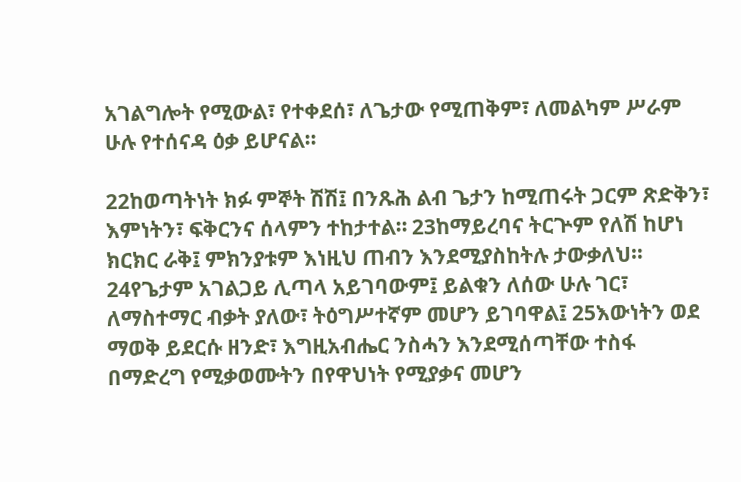አገልግሎት የሚውል፣ የተቀደሰ፣ ለጌታው የሚጠቅም፣ ለመልካም ሥራም ሁሉ የተሰናዳ ዕቃ ይሆናል።

22ከወጣትነት ክፉ ምኞት ሽሽ፤ በንጹሕ ልብ ጌታን ከሚጠሩት ጋርም ጽድቅን፣ እምነትን፣ ፍቅርንና ሰላምን ተከታተል። 23ከማይረባና ትርጕም የለሽ ከሆነ ክርክር ራቅ፤ ምክንያቱም እነዚህ ጠብን እንደሚያስከትሉ ታውቃለህ። 24የጌታም አገልጋይ ሊጣላ አይገባውም፤ ይልቁን ለሰው ሁሉ ገር፣ ለማስተማር ብቃት ያለው፣ ትዕግሥተኛም መሆን ይገባዋል፤ 25እውነትን ወደ ማወቅ ይደርሱ ዘንድ፣ እግዚአብሔር ንስሓን እንደሚሰጣቸው ተስፋ በማድረግ የሚቃወሙትን በየዋህነት የሚያቃና መሆን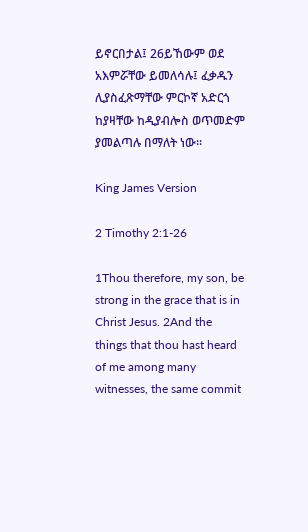ይኖርበታል፤ 26ይኸውም ወደ አእምሯቸው ይመለሳሉ፤ ፈቃዱን ሊያስፈጽማቸው ምርኮኛ አድርጎ ከያዛቸው ከዲያብሎስ ወጥመድም ያመልጣሉ በማለት ነው።

King James Version

2 Timothy 2:1-26

1Thou therefore, my son, be strong in the grace that is in Christ Jesus. 2And the things that thou hast heard of me among many witnesses, the same commit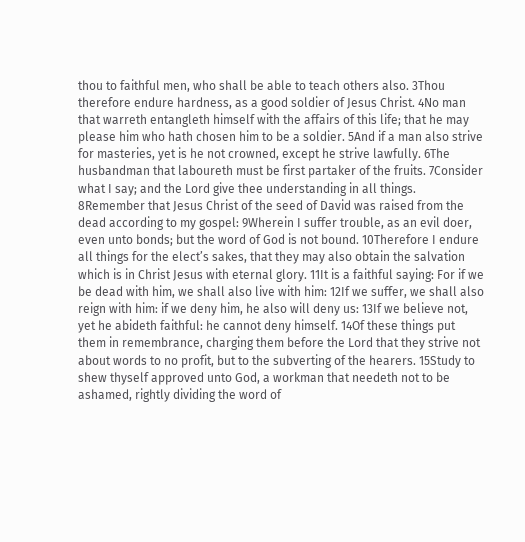thou to faithful men, who shall be able to teach others also. 3Thou therefore endure hardness, as a good soldier of Jesus Christ. 4No man that warreth entangleth himself with the affairs of this life; that he may please him who hath chosen him to be a soldier. 5And if a man also strive for masteries, yet is he not crowned, except he strive lawfully. 6The husbandman that laboureth must be first partaker of the fruits. 7Consider what I say; and the Lord give thee understanding in all things. 8Remember that Jesus Christ of the seed of David was raised from the dead according to my gospel: 9Wherein I suffer trouble, as an evil doer, even unto bonds; but the word of God is not bound. 10Therefore I endure all things for the elect’s sakes, that they may also obtain the salvation which is in Christ Jesus with eternal glory. 11It is a faithful saying: For if we be dead with him, we shall also live with him: 12If we suffer, we shall also reign with him: if we deny him, he also will deny us: 13If we believe not, yet he abideth faithful: he cannot deny himself. 14Of these things put them in remembrance, charging them before the Lord that they strive not about words to no profit, but to the subverting of the hearers. 15Study to shew thyself approved unto God, a workman that needeth not to be ashamed, rightly dividing the word of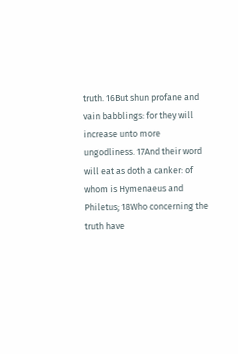truth. 16But shun profane and vain babblings: for they will increase unto more ungodliness. 17And their word will eat as doth a canker: of whom is Hymenaeus and Philetus; 18Who concerning the truth have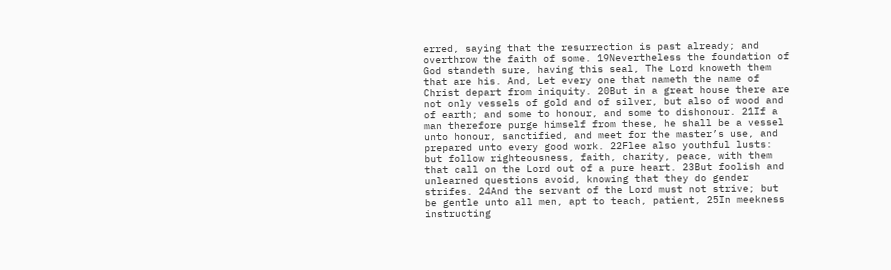erred, saying that the resurrection is past already; and overthrow the faith of some. 19Nevertheless the foundation of God standeth sure, having this seal, The Lord knoweth them that are his. And, Let every one that nameth the name of Christ depart from iniquity. 20But in a great house there are not only vessels of gold and of silver, but also of wood and of earth; and some to honour, and some to dishonour. 21If a man therefore purge himself from these, he shall be a vessel unto honour, sanctified, and meet for the master’s use, and prepared unto every good work. 22Flee also youthful lusts: but follow righteousness, faith, charity, peace, with them that call on the Lord out of a pure heart. 23But foolish and unlearned questions avoid, knowing that they do gender strifes. 24And the servant of the Lord must not strive; but be gentle unto all men, apt to teach, patient, 25In meekness instructing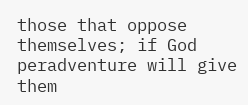those that oppose themselves; if God peradventure will give them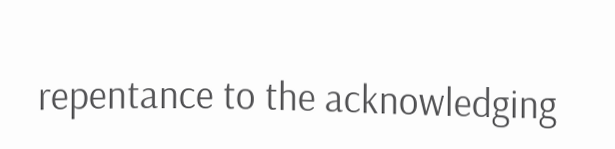repentance to the acknowledging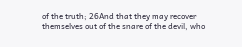of the truth; 26And that they may recover themselves out of the snare of the devil, who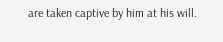are taken captive by him at his will.